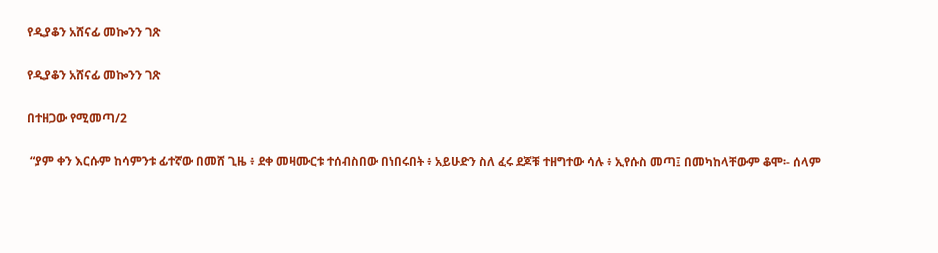የዲያቆን አሸናፊ መኰንን ገጽ

የዲያቆን አሸናፊ መኰንን ገጽ

በተዘጋው የሚመጣ/2

 “ያም ቀን እርሱም ከሳምንቱ ፊተኛው በመሸ ጊዜ ፥ ደቀ መዛሙርቱ ተሰብስበው በነበሩበት ፥ አይሁድን ስለ ፈሩ ደጆቹ ተዘግተው ሳሉ ፥ ኢየሱስ መጣ፤ በመካከላቸውም ቆሞ፡- ሰላም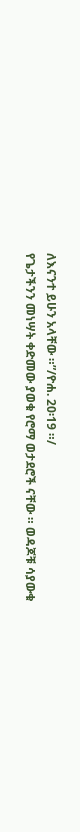ለእናንተ ይሁን አላቸው ።”/ዮሐ. 20፡19 ።/
የጌታችንን መነሣት ቀድመው ያወቁ የሮማ ወታደሮች ናቸው ። ወዳጆቹ ሳያውቁ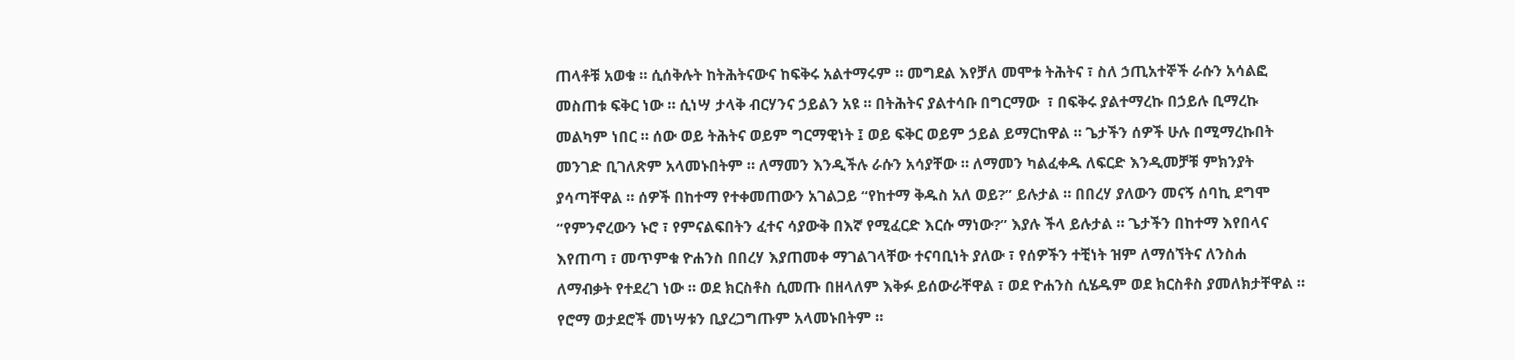ጠላቶቹ አወቁ ። ሲሰቅሉት ከትሕትናውና ከፍቅሩ አልተማሩም ። መግደል እየቻለ መሞቱ ትሕትና ፣ ስለ ኃጢአተኞች ራሱን አሳልፎ መስጠቱ ፍቅር ነው ። ሲነሣ ታላቅ ብርሃንና ኃይልን አዩ ። በትሕትና ያልተሳቡ በግርማው  ፣ በፍቅሩ ያልተማረኩ በኃይሉ ቢማረኩ መልካም ነበር ። ሰው ወይ ትሕትና ወይም ግርማዊነት ፤ ወይ ፍቅር ወይም ኃይል ይማርከዋል ። ጌታችን ሰዎች ሁሉ በሚማረኩበት መንገድ ቢገለጽም አላመኑበትም ። ለማመን እንዲችሉ ራሱን አሳያቸው ። ለማመን ካልፈቀዱ ለፍርድ እንዲመቻቹ ምክንያት ያሳጣቸዋል ። ሰዎች በከተማ የተቀመጠውን አገልጋይ “የከተማ ቅዱስ አለ ወይ?” ይሉታል ። በበረሃ ያለውን መናኝ ሰባኪ ደግሞ “የምንኖረውን ኑሮ ፣ የምናልፍበትን ፈተና ሳያውቅ በእኛ የሚፈርድ እርሱ ማነው?” እያሉ ችላ ይሉታል ። ጌታችን በከተማ እየበላና እየጠጣ ፣ መጥምቁ ዮሐንስ በበረሃ እያጠመቀ ማገልገላቸው ተናባቢነት ያለው ፣ የሰዎችን ተቺነት ዝም ለማሰኘትና ለንስሐ ለማብቃት የተደረገ ነው ። ወደ ክርስቶስ ሲመጡ በዘላለም እቅፉ ይሰውራቸዋል ፣ ወደ ዮሐንስ ሲሄዱም ወደ ክርስቶስ ያመለክታቸዋል ። የሮማ ወታደሮች መነሣቱን ቢያረጋግጡም አላመኑበትም ።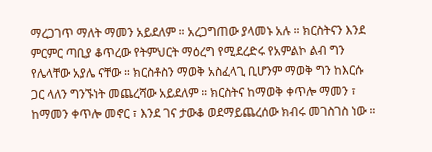ማረጋገጥ ማለት ማመን አይደለም ። አረጋግጠው ያላመኑ አሉ ። ክርስትናን እንደ ምርምር ጣቢያ ቆጥረው የትምህርት ማዕረግ የሚደረድሩ የአምልኮ ልብ ግን የሌላቸው አያሌ ናቸው ። ክርስቶስን ማወቅ አስፈላጊ ቢሆንም ማወቅ ግን ከእርሱ ጋር ላለን ግንኙነት መጨረሻው አይደለም ። ክርስትና ከማወቅ ቀጥሎ ማመን ፣ ከማመን ቀጥሎ መኖር ፣ እንደ ገና ታውቆ ወደማይጨረሰው ክብሩ መገስገስ ነው ።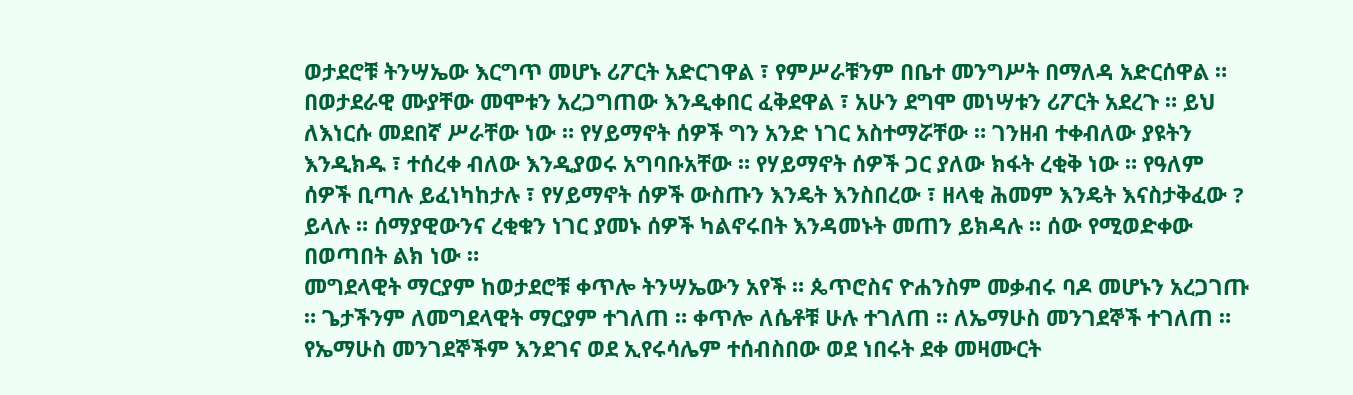ወታደሮቹ ትንሣኤው እርግጥ መሆኑ ሪፖርት አድርገዋል ፣ የምሥራቹንም በቤተ መንግሥት በማለዳ አድርሰዋል ። በወታደራዊ ሙያቸው መሞቱን አረጋግጠው እንዲቀበር ፈቅደዋል ፣ አሁን ደግሞ መነሣቱን ሪፖርት አደረጉ ። ይህ ለእነርሱ መደበኛ ሥራቸው ነው ። የሃይማኖት ሰዎች ግን አንድ ነገር አስተማሯቸው ። ገንዘብ ተቀብለው ያዩትን እንዲክዱ ፣ ተሰረቀ ብለው እንዲያወሩ አግባቡአቸው ። የሃይማኖት ሰዎች ጋር ያለው ክፋት ረቂቅ ነው ። የዓለም ሰዎች ቢጣሉ ይፈነካከታሉ ፣ የሃይማኖት ሰዎች ውስጡን እንዴት እንስበረው ፣ ዘላቂ ሕመም እንዴት እናስታቅፈው ? ይላሉ ። ሰማያዊውንና ረቂቁን ነገር ያመኑ ሰዎች ካልኖሩበት እንዳመኑት መጠን ይክዳሉ ። ሰው የሚወድቀው በወጣበት ልክ ነው ።
መግደላዊት ማርያም ከወታደሮቹ ቀጥሎ ትንሣኤውን አየች ። ጴጥሮስና ዮሐንስም መቃብሩ ባዶ መሆኑን አረጋገጡ ። ጌታችንም ለመግደላዊት ማርያም ተገለጠ ። ቀጥሎ ለሴቶቹ ሁሉ ተገለጠ ። ለኤማሁስ መንገደኞች ተገለጠ ። የኤማሁስ መንገደኞችም እንደገና ወደ ኢየሩሳሌም ተሰብስበው ወደ ነበሩት ደቀ መዛሙርት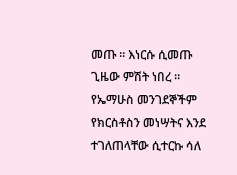መጡ ። እነርሱ ሲመጡ ጊዜው ምሽት ነበረ ። የኤማሁስ መንገደኞችም የክርስቶስን መነሣትና እንደ ተገለጠላቸው ሲተርኩ ሳለ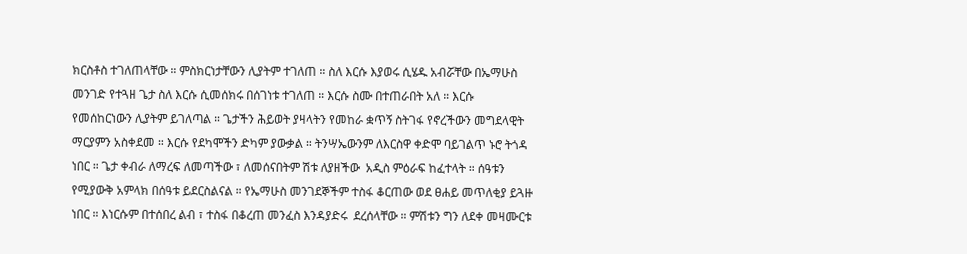ክርስቶስ ተገለጠላቸው ። ምስክርነታቸውን ሊያትም ተገለጠ ። ስለ እርሱ እያወሩ ሲሄዱ አብሯቸው በኤማሁስ መንገድ የተጓዘ ጌታ ስለ እርሱ ሲመሰክሩ በሰገነቱ ተገለጠ ። እርሱ ስሙ በተጠራበት አለ ። እርሱ የመሰከርነውን ሊያትም ይገለጣል ። ጌታችን ሕይወት ያዛላትን የመከራ ቋጥኝ ስትገፋ የኖረችውን መግደላዊት ማርያምን አስቀደመ ። እርሱ የደካሞችን ድካም ያውቃል ። ትንሣኤውንም ለእርስዋ ቀድሞ ባይገልጥ ኑሮ ትጎዳ ነበር ። ጌታ ቀብራ ለማረፍ ለመጣችው ፣ ለመሰናበትም ሽቱ ለያዘችው  አዲስ ምዕራፍ ከፈተላት ። ሰዓቱን የሚያውቅ አምላክ በሰዓቱ ይደርስልናል ። የኤማሁስ መንገደኞችም ተስፋ ቆርጠው ወደ ፀሐይ መጥለቂያ ይጓዙ ነበር ። እነርሱም በተሰበረ ልብ ፣ ተስፋ በቆረጠ መንፈስ እንዳያድሩ  ደረሰላቸው ። ምሽቱን ግን ለደቀ መዛሙርቱ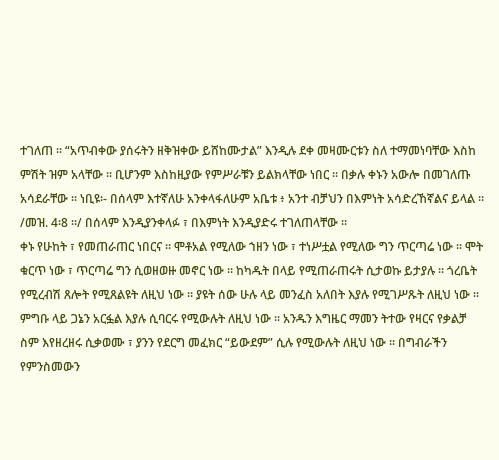ተገለጠ ። “አጥብቀው ያሰሩትን ዘቅዝቀው ይሸከሙታል” እንዲሉ ደቀ መዛሙርቱን ስለ ተማመነባቸው እስከ ምሽት ዝም አላቸው ። ቢሆንም እስከዚያው የምሥራቹን ይልክላቸው ነበር ። በቃሉ ቀኑን አውሎ በመገለጡ አሳደራቸው ። ነቢዩ፡- በሰላም እተኛለሁ አንቀላፋለሁም አቤቱ ፥ አንተ ብቻህን በእምነት አሳድረኸኛልና ይላል ። /መዝ. 4፡8 ።/ በሰላም እንዲያንቀላፉ ፣ በእምነት እንዲያድሩ ተገለጠላቸው ።
ቀኑ የሁከት ፣ የመጠራጠር ነበርና ። ሞቶአል የሚለው ኀዘን ነው ፣ ተነሥቷል የሚለው ግን ጥርጣሬ ነው ። ሞት ቁርጥ ነው ፣ ጥርጣሬ ግን ሲወዘወዙ መኖር ነው ። ከካዱት በላይ የሚጠራጠሩት ሲታወኩ ይታያሉ ። ጎረቤት የሚረብሽ ጸሎት የሚጸልዩት ለዚህ ነው ። ያዩት ሰው ሁሉ ላይ መንፈስ አለበት እያሉ የሚገሥጹት ለዚህ ነው ። ምግቡ ላይ ጋኔን አርፏል እያሉ ሲባርሩ የሚውሉት ለዚህ ነው ። አንዱን እግዜር ማመን ትተው የዛርና የቃልቻ ስም እየዘረዘሩ ሲቃወሙ ፣ ያንን የደርግ መፈክር “ይውደም” ሲሉ የሚውሉት ለዚህ ነው ። በግብራችን የምንስመውን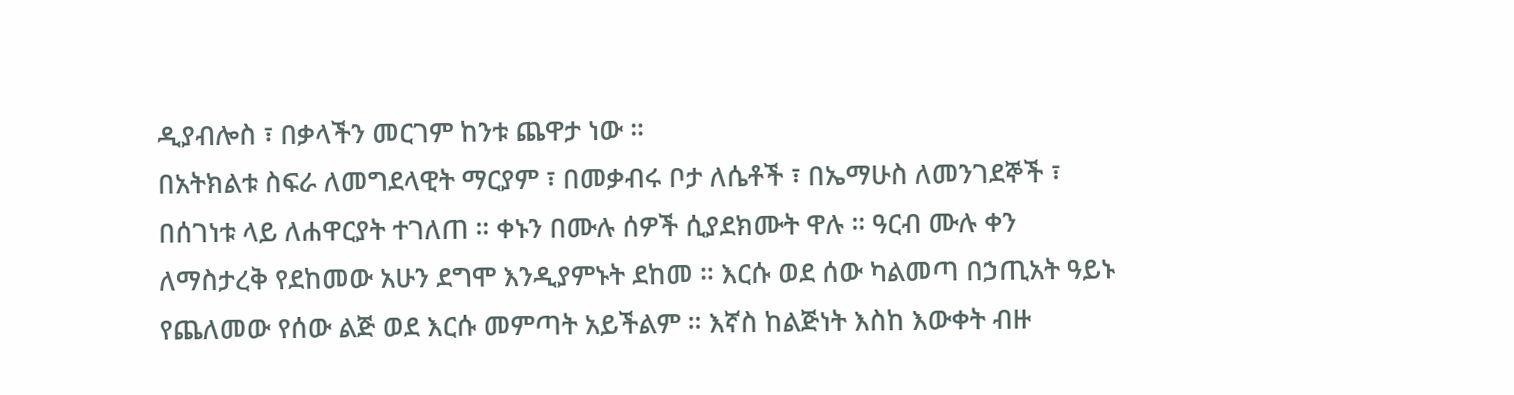ዲያብሎስ ፣ በቃላችን መርገም ከንቱ ጨዋታ ነው ።
በአትክልቱ ስፍራ ለመግደላዊት ማርያም ፣ በመቃብሩ ቦታ ለሴቶች ፣ በኤማሁስ ለመንገደኞች ፣ በሰገነቱ ላይ ለሐዋርያት ተገለጠ ። ቀኑን በሙሉ ሰዎች ሲያደክሙት ዋሉ ። ዓርብ ሙሉ ቀን ለማስታረቅ የደከመው አሁን ደግሞ እንዲያምኑት ደከመ ። እርሱ ወደ ሰው ካልመጣ በኃጢአት ዓይኑ የጨለመው የሰው ልጅ ወደ እርሱ መምጣት አይችልም ። እኛስ ከልጅነት እስከ እውቀት ብዙ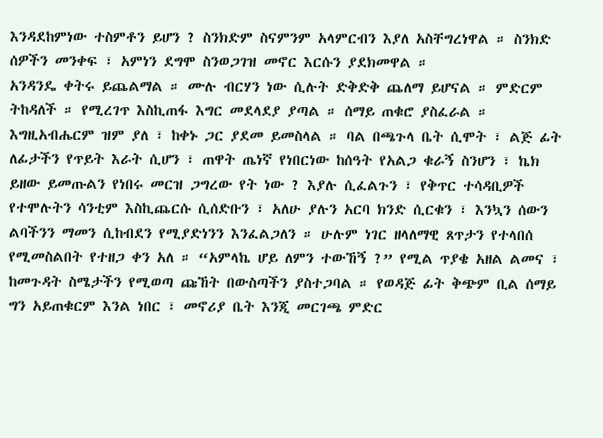እንዳደከምነው ተስምቶን ይሆን ? ስንክድም ስናምንም አላምርብን እያለ አስቸግረነዋል ። ስንክድ ሰዎችን መንቀፍ ፣ አምነን ደግሞ ስንወጋገዝ መኖር እርሱን ያደክመዋል ።
አንዳንዴ ቀትሩ ይጨልማል ። ሙሉ ብርሃን ነው ሲሉት ድቅድቅ ጨለማ ይሆናል ። ምድርም ትከዳለች ። የሚረገጥ እስኪጠፋ እግር መደላደያ ያጣል ። ሰማይ ጠቁሮ ያስፈራል ። እግዚአብሔርም ዝም ያለ ፣ ከቀኑ ጋር ያደመ ይመስላል ። ባል በጫጉላ ቤት ሲሞት ፣ ልጅ ፊት ለፊታችን የጥይት እራት ሲሆን ፣ ጠዋት ጤነኛ የነበርነው ከሰዓት የአልጋ ቁራኝ ስንሆን ፣ ኬክ ይዘው ይመጡልን የነበሩ መርዝ ጋግረው የት ነው ? እያሉ ሲፈልጉን ፣ የቅጥር ተሳዳቢዎች የተሞሉትን ሳንቲም እስኪጨርሱ ሲሰድቡን ፣ አለሁ ያሉን አርባ ክንድ ሲርቁን ፣ እንኳን ሰውን ልባችንን ማመን ሲከብደን የሚያድነንን እንፈልጋለን ። ሁሉም ነገር ዘላለማዊ ጸጥታን የተላበሰ የሚመስልበት የተዘጋ ቀን አለ ። “አምላኬ ሆይ ለምን ተውኸኝ ?” የሚል ጥያቄ አዘል ልመና ፣ ከመጉዳት ስሜታችን የሚወጣ ጩኸት በውስጣችን ያስተጋባል ። የወዳጅ ፊት ቅጭም ቢል ሰማይ ግን አይጠቁርም እንል ነበር ፣ መኖሪያ ቤት እንጂ መርገጫ ምድር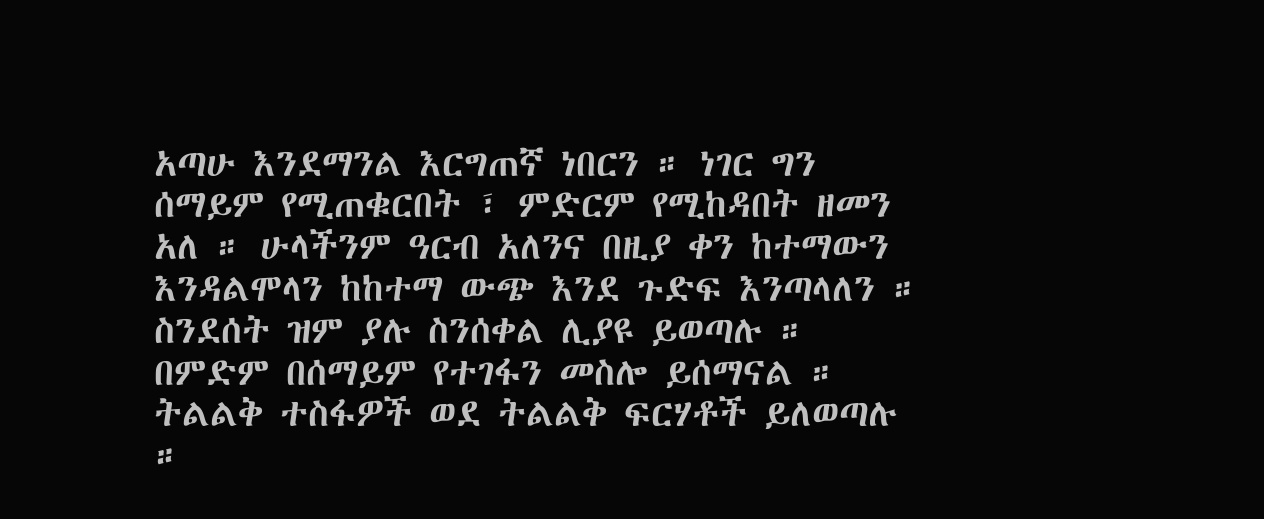አጣሁ እንደማንል እርግጠኛ ነበርን ። ነገር ግን ሰማይም የሚጠቁርበት ፣ ምድርም የሚከዳበት ዘመን አለ ። ሁላችንም ዓርብ አለንና በዚያ ቀን ከተማውን እንዳልሞላን ከከተማ ውጭ እንደ ጉድፍ እንጣላለን ። ስንደሰት ዝም ያሉ ስንሰቀል ሊያዩ ይወጣሉ ። በምድም በሰማይም የተገፋን መስሎ ይሰማናል ። ትልልቅ ተስፋዎች ወደ ትልልቅ ፍርሃቶች ይለወጣሉ ።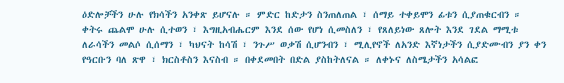ዕድሎቻችን ሁሉ የክሳችን አንቀጽ ይሆናሉ ። ምድር ከድታን ስንጠለጠል ፣ ሰማይ ተቀይሞን ፊቱን ሲያጠቁርብን ። ቀትሩ ጨልሞ ሁሉ ሲተወን ፣ እግዚአብሔርም እንደ ሰው የሆነ ሲመስለን ፣ የጸለይነው ጸሎት እንደ ገደል ማሚቱ ለራሳችን መልሶ ሲሰማን ፣ ካህናት ከሳሽ ፣ ንጉሥ ወቃሽ ሲሆንብን ፣ ሚሊየኖች ለአንድ እኛነታችን ሲያድሙብን ያን ቀን የዓርቡን ባለ ጽዋ ፣ ክርስቶስን እናስብ ። በቀደመበት በድል ያስከትለናል ። ለቀኑና ለስሜታችን አሳልፎ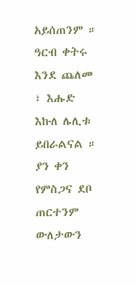አይሰጠንም ። ዓርብ ቀትሩ እንደ ጨለመ ፣ እሑድ እኩለ ሌሊቱ ይበራልናል ። ያን ቀን የምስጋና ደቦ ጠርተንም ውለታውን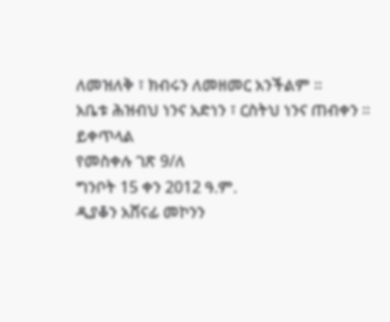ለመዝለቅ ፣ ክብሩን ለመዘመር አንችልም ።
አቤቱ ሕዝብህ ነንና አድነን ፣ ርስትህ ነንና ጠብቀን ።
ይቀጥላል
የመስቀሉ ገጽ 9/ለ
ግንቦት 15 ቀን 2012 ዓ.ም.
ዲያቆን አሸናፊ መኮንን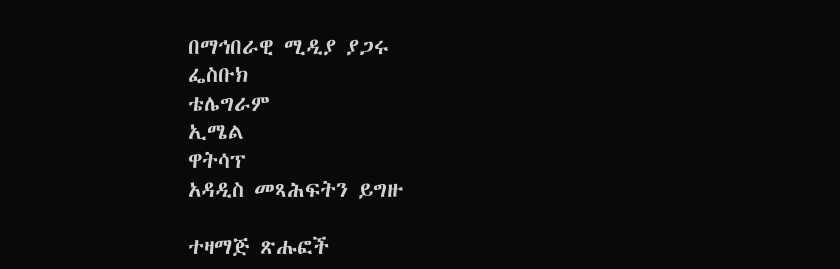በማኅበራዊ ሚዲያ ያጋሩ
ፌስቡክ
ቴሌግራም
ኢሜል
ዋትሳፕ
አዳዲስ መጻሕፍትን ይግዙ

ተዛማጅ ጽሑፎች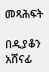መጻሕፍት

በዲያቆን አሸናፊ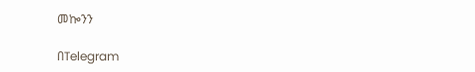መኰንን

በTelegram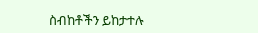ስብከቶችን ይከታተሉ